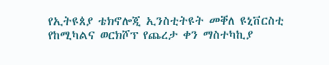የኢትዩጰያ ቴክኖሎጂ ኢንስቲትዩት መቐለ ዩኒቨርስቲ የከሚካልና ወርክሾፕ የጨረታ ቀን ማስተካኪያ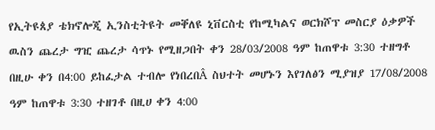የኢትዩጰያ ቴክኖሎጂ ኢንስቲትዩት መቐለዩ ኒቨርስቲ የከሚካልና ወርክሾፕ መስርያ ዕቃዎች ዉስን ጨረታ ግዢ ጨረታ ሳጥኑ የሚዘጋበት ቀን 28/03/2008 ዓም ከጠዋቱ 3:30 ተዘግቶ በዚሁ ቀን በ4:00 ይከፈታል ተብሎ የነበረበÂ ስህተት መሆኑን እየገለፅን ሚያዝያ 17/08/2008 ዓም ከጠዋቱ 3:30 ተዘገቶ በዚሀ ቀን 4:00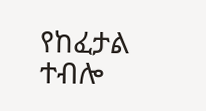የከፈታል ተብሎ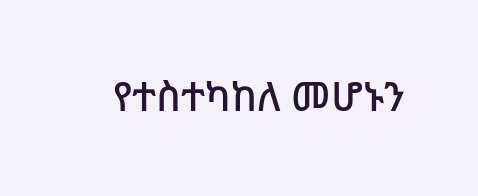የተስተካከለ መሆኑን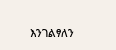እንገልፃለን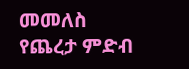መመለስ
የጨረታ ምድብ